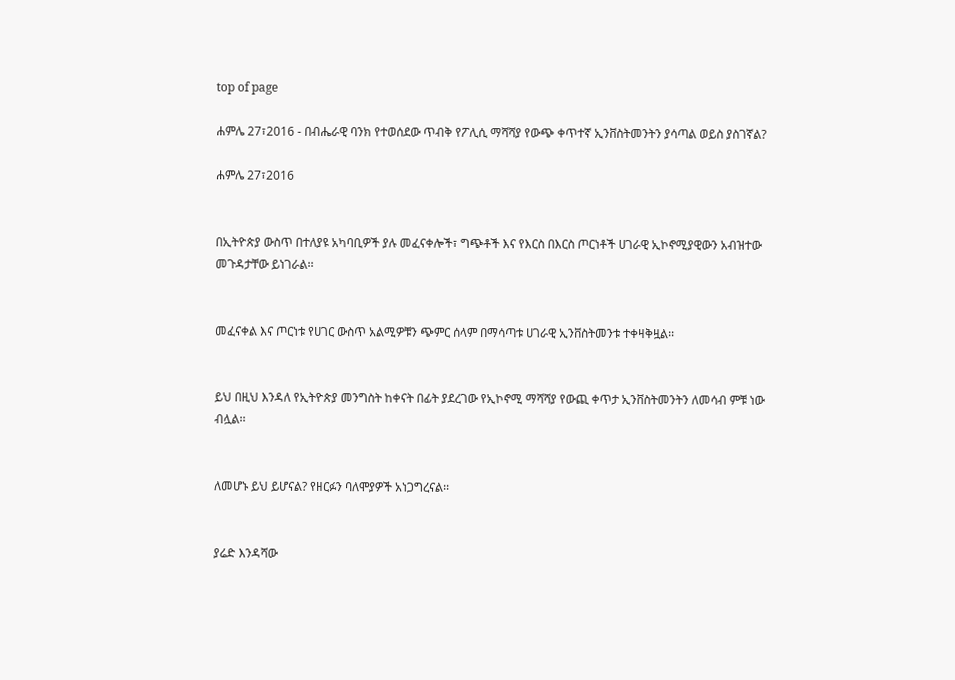top of page

ሐምሌ 27፣2016 - በብሔራዊ ባንክ የተወሰደው ጥብቅ የፖሊሲ ማሻሻያ የውጭ ቀጥተኛ ኢንቨስትመንትን ያሳጣል ወይስ ያስገኛል?

ሐምሌ 27፣2016


በኢትዮጵያ ውስጥ በተለያዩ አካባቢዎች ያሉ መፈናቀሎች፣ ግጭቶች እና የእርስ በእርስ ጦርነቶች ሀገራዊ ኢኮኖሚያዊውን አብዝተው መጉዳታቸው ይነገራል፡፡


መፈናቀል እና ጦርነቱ የሀገር ውስጥ አልሚዎቹን ጭምር ሰላም በማሳጣቱ ሀገራዊ ኢንቨስትመንቱ ተቀዛቅዟል፡፡


ይህ በዚህ እንዳለ የኢትዮጵያ መንግስት ከቀናት በፊት ያደረገው የኢኮኖሚ ማሻሻያ የውጪ ቀጥታ ኢንቨስትመንትን ለመሳብ ምቹ ነው ብሏል፡፡


ለመሆኑ ይህ ይሆናል? የዘርፉን ባለሞያዎች አነጋግረናል፡፡


ያሬድ እንዳሻው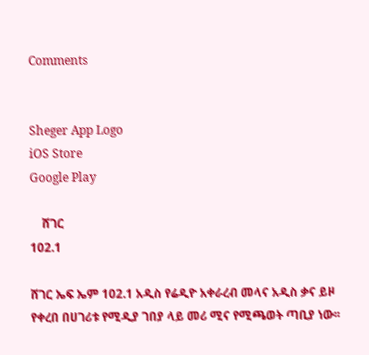Comments


Sheger App Logo
iOS Store
Google Play

    ሸገር
102.1

ሸገር ኤፍ ኤም 102.1 አዲስ የሬዲዮ አቀራረብ መላና አዲስ ቃና ይዞ የቀረበ በሀገሪቱ የሚዲያ ገበያ ላይ መሪ ሚና የሚጫወት ጣቢያ ነው፡፡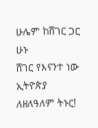ሁሌም ከሸገር ጋር ሁኑ
ሸገር የእናንተ ነው
ኢትዮጵያ ለዘለዓለም ትኑር!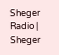Sheger Radio | Sheger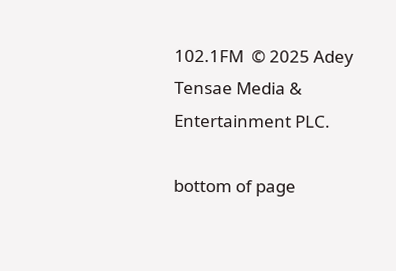102.1FM  © 2025 Adey Tensae Media & Entertainment PLC.

bottom of page